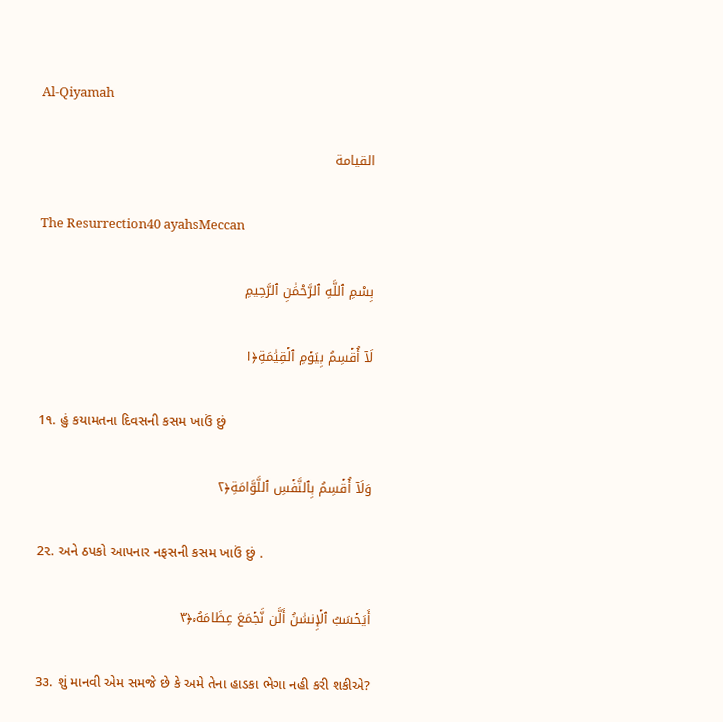Al-Qiyamah

القيامة

The Resurrection40 ayahsMeccan

بِسْمِ ٱللَّهِ ٱلرَّحْمَٰنِ ٱلرَّحِيمِ

لَآ أُقۡسِمُ بِيَوۡمِ ٱلۡقِيَٰمَةِ﴿١

1૧. હું કયામતના દિવસની કસમ ખાઉં છું

وَلَآ أُقۡسِمُ بِٱلنَّفۡسِ ٱللَّوَّامَةِ﴿٢

2૨. અને ઠપકો આપનાર નફસની કસમ ખાઉં છું .

أَيَحۡسَبُ ٱلۡإِنسَٰنُ أَلَّن نَّجۡمَعَ عِظَامَهُۥ﴿٣

3૩. શું માનવી એમ સમજે છે કે અમે તેના હાડકા ભેગા નહી કરી શકીએ?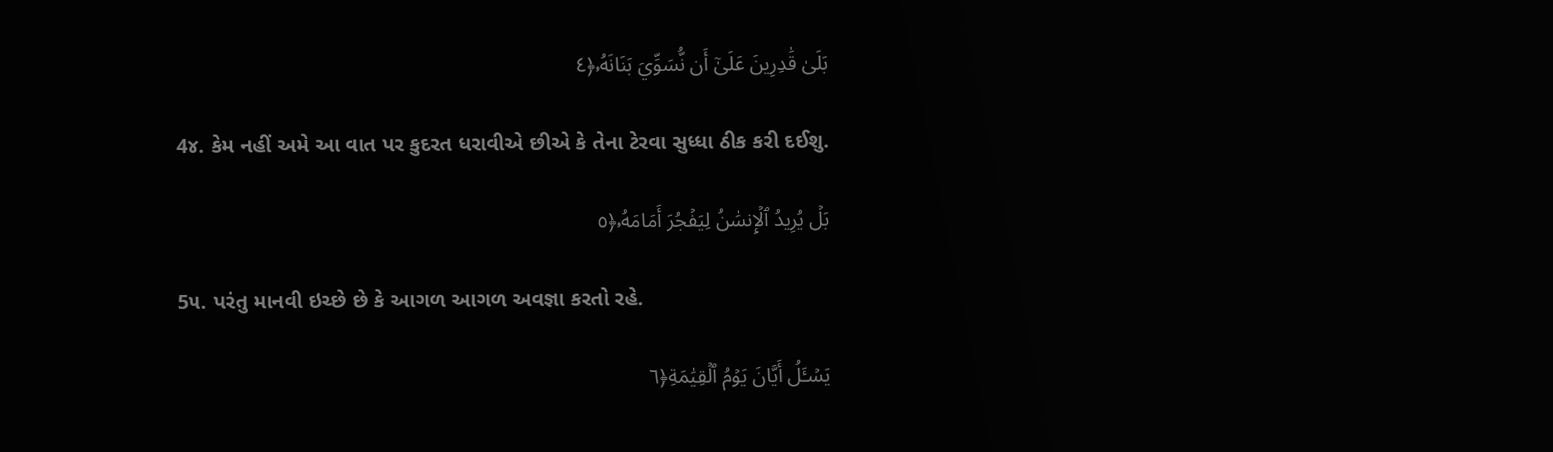بَلَىٰ قَٰدِرِينَ عَلَىٰٓ أَن نُّسَوِّيَ بَنَانَهُۥ﴿٤

4૪. કેમ નહીં અમે આ વાત પર કુદરત ધરાવીએ છીએ કે તેના ટેરવા સુધ્ધા ઠીક કરી દઈશુ.

بَلۡ يُرِيدُ ٱلۡإِنسَٰنُ لِيَفۡجُرَ أَمَامَهُۥ﴿٥

5૫. પરંતુ માનવી ઇચ્છે છે કે આગળ આગળ અવજ્ઞા કરતો રહે.

يَسۡـَٔلُ أَيَّانَ يَوۡمُ ٱلۡقِيَٰمَةِ﴿٦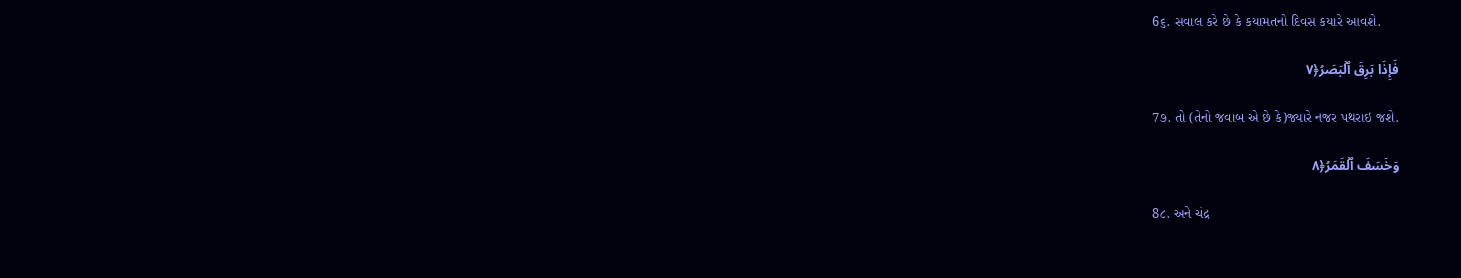6૬. સવાલ કરે છે કે કયામતનો દિવસ કયારે આવશે.

فَإِذَا بَرِقَ ٱلۡبَصَرُ﴿٧

7૭. તો (તેનો જવાબ એ છે કે)જ્યારે નજર પથરાઇ જશે.

وَخَسَفَ ٱلۡقَمَرُ﴿٨

8૮. અને ચંદ્ર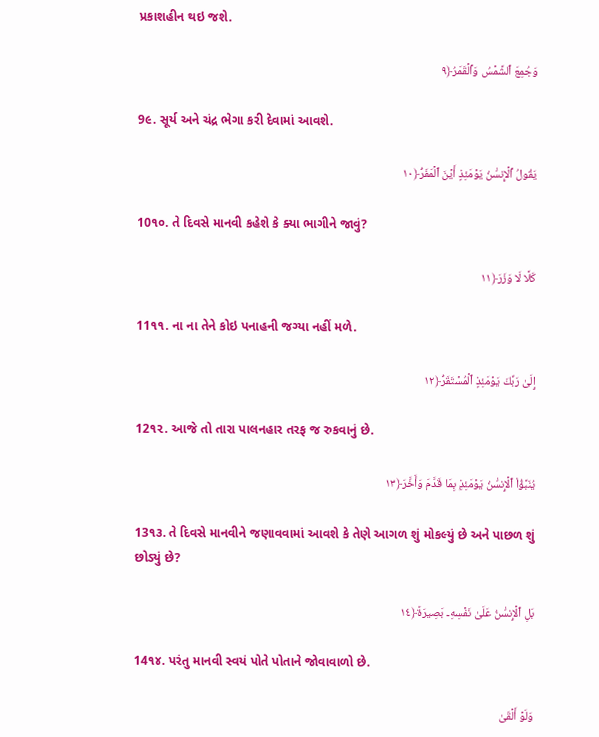પ્રકાશહીન થઇ જશે.

وَجُمِعَ ٱلشَّمۡسُ وَٱلۡقَمَرُ﴿٩

9૯. સૂર્ય અને ચંદ્ર ભેગા કરી દેવામાં આવશે.

يَقُولُ ٱلۡإِنسَٰنُ يَوۡمَئِذٍ أَيۡنَ ٱلۡمَفَرُّ﴿١٠

10૧૦. તે દિવસે માનવી કહેશે કે ક્યા ભાગીને જાવું?

كَلَّا لَا وَزَرَ﴿١١

11૧૧. ના ના તેને કોઇ પનાહની જગ્યા નહીં મળે.

إِلَىٰ رَبِّكَ يَوۡمَئِذٍ ٱلۡمُسۡتَقَرُّ﴿١٢

12૧૨. આજે તો તારા પાલનહાર તરફ જ રુકવાનું છે.

يُنَبَّؤُاْ ٱلۡإِنسَٰنُ يَوۡمَئِذِۭ بِمَا قَدَّمَ وَأَخَّرَ﴿١٣

13૧૩. તે દિવસે માનવીને જણાવવામાં આવશે કે તેણે આગળ શું મોકલ્યું છે અને પાછળ શું છોડ્યું છે?

بَلِ ٱلۡإِنسَٰنُ عَلَىٰ نَفۡسِهِۦ بَصِيرَةٞ﴿١٤

14૧૪. પરંતુ માનવી સ્વયં પોતે પોતાને જોવાવાળો છે.

وَلَوۡ أَلۡقَىٰ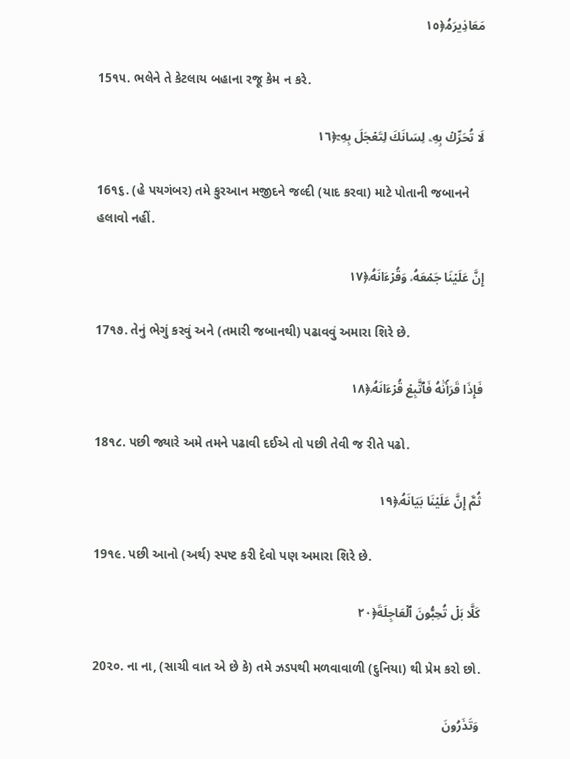مَعَاذِيرَهُۥ﴿١٥

15૧૫. ભલેને તે કેટલાય બહાના રજૂ કેમ ન કરે.

لَا تُحَرِّكۡ بِهِۦ لِسَانَكَ لِتَعۡجَلَ بِهِۦٓ﴿١٦

16૧૬. (હે પયગંબર) તમે કુરઆન મજીદને જલ્દી (યાદ કરવા) માટે પોતાની જબાનને હલાવો નહીં.

إِنَّ عَلَيۡنَا جَمۡعَهُۥ وَقُرۡءَانَهُۥ﴿١٧

17૧૭. તેનું ભેગું કરવું અને (તમારી જબાનથી) પઢાવવું અમારા શિરે છે.

فَإِذَا قَرَأۡنَٰهُ فَٱتَّبِعۡ قُرۡءَانَهُۥ﴿١٨

18૧૮. પછી જ્યારે અમે તમને પઢાવી દઈએ તો પછી તેવી જ રીતે પઢો.

ثُمَّ إِنَّ عَلَيۡنَا بَيَانَهُۥ﴿١٩

19૧૯. પછી આનો (અર્થ) સ્પષ્ટ કરી દેવો પણ અમારા શિરે છે.

كَلَّا بَلۡ تُحِبُّونَ ٱلۡعَاجِلَةَ﴿٢٠

20૨૦. ના ના, (સાચી વાત એ છે કે) તમે ઝડપથી મળવાવાળી (દુનિયા) થી પ્રેમ કરો છો.

وَتَذَرُونَ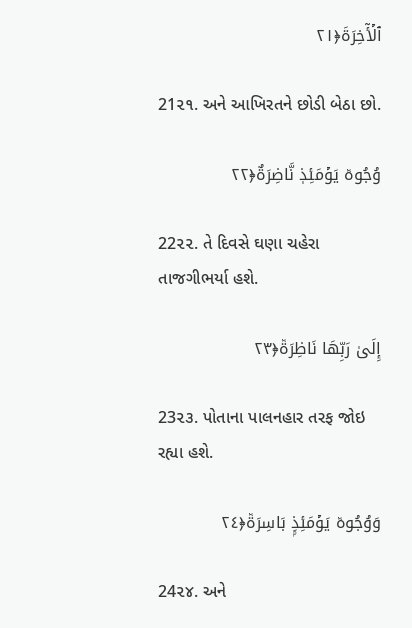ٱلۡأٓخِرَةَ﴿٢١

21૨૧. અને આખિરતને છોડી બેઠા છો.

وُجُوهٞ يَوۡمَئِذٖ نَّاضِرَةٌ﴿٢٢

22૨૨. તે દિવસે ઘણા ચહેરા તાજગીભર્યા હશે.

إِلَىٰ رَبِّهَا نَاظِرَةٞ﴿٢٣

23૨૩. પોતાના પાલનહાર તરફ જોઇ રહ્યા હશે.

وَوُجُوهٞ يَوۡمَئِذِۭ بَاسِرَةٞ﴿٢٤

24૨૪. અને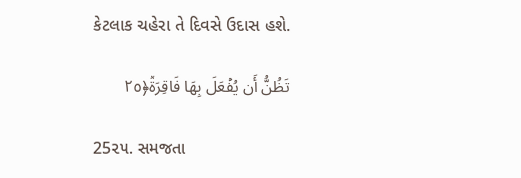કેટલાક ચહેરા તે દિવસે ઉદાસ હશે.

تَظُنُّ أَن يُفۡعَلَ بِهَا فَاقِرَةٞ﴿٢٥

25૨૫. સમજતા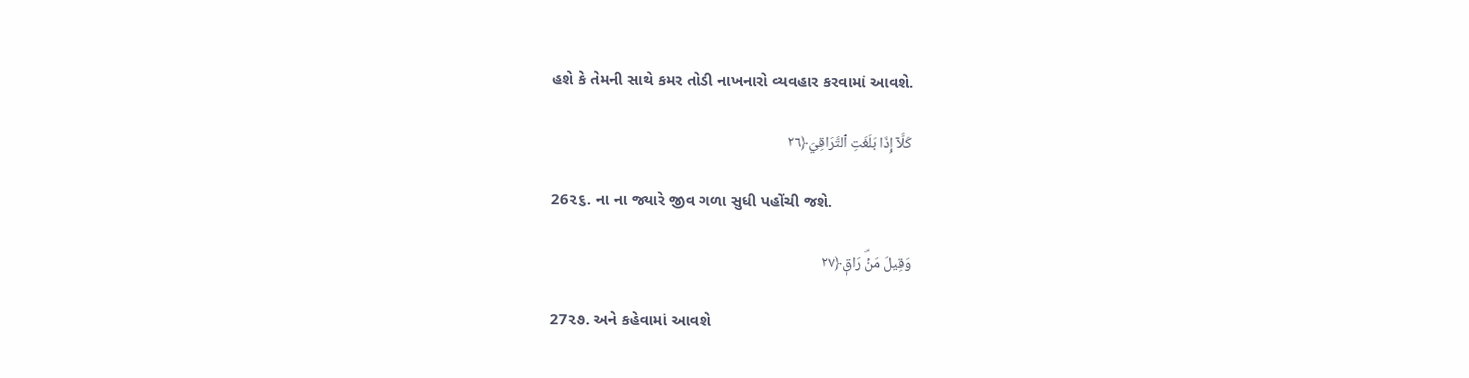હશે કે તેમની સાથે કમર તોડી નાખનારો વ્યવહાર કરવામાં આવશે.

كَلَّآ إِذَا بَلَغَتِ ٱلتَّرَاقِيَ﴿٢٦

26૨૬. ના ના જ્યારે જીવ ગળા સુધી પહોંચી જશે.

وَقِيلَ مَنۡۜ رَاقٖ﴿٢٧

27૨૭. અને કહેવામાં આવશે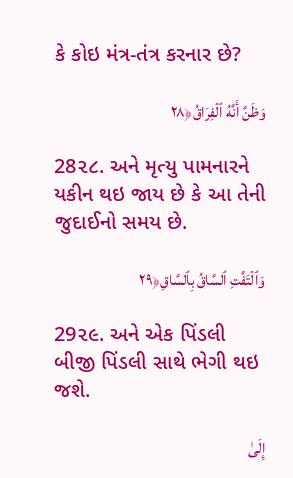કે કોઇ મંત્ર-તંત્ર કરનાર છે?

وَظَنَّ أَنَّهُ ٱلۡفِرَاقُ﴿٢٨

28૨૮. અને મૃત્યુ પામનારને યકીન થઇ જાય છે કે આ તેની જુદાઈનો સમય છે.

وَٱلۡتَفَّتِ ٱلسَّاقُ بِٱلسَّاقِ﴿٢٩

29૨૯. અને એક પિંડલી બીજી પિંડલી સાથે ભેગી થઇ જશે.

إِلَىٰ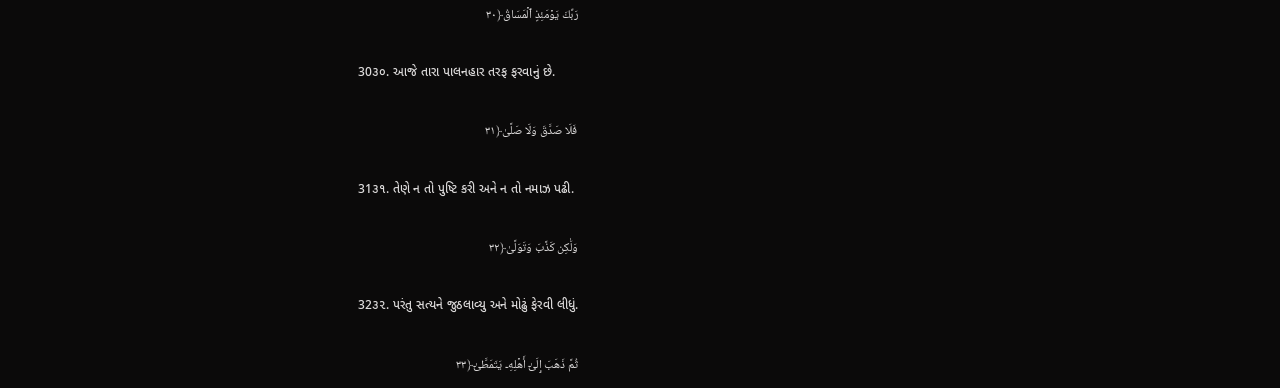رَبِّكَ يَوۡمَئِذٍ ٱلۡمَسَاقُ﴿٣٠

30૩૦. આજે તારા પાલનહાર તરફ ફરવાનું છે.

فَلَا صَدَّقَ وَلَا صَلَّىٰ﴿٣١

31૩૧. તેણે ન તો પુષ્ટિ કરી અને ન તો નમાઝ પઢી.

وَلَٰكِن كَذَّبَ وَتَوَلَّىٰ﴿٣٢

32૩૨. પરંતુ સત્યને જુઠલાવ્યુ અને મોઢું ફેરવી લીધું.

ثُمَّ ذَهَبَ إِلَىٰٓ أَهۡلِهِۦ يَتَمَطَّىٰٓ﴿٣٣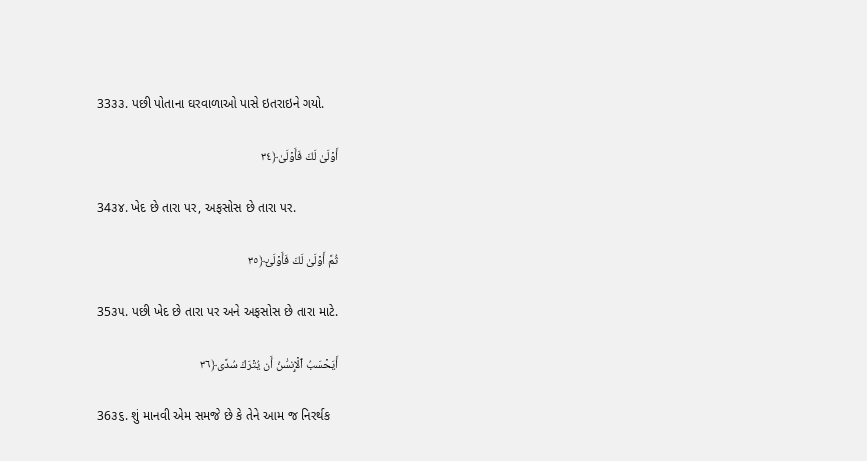33૩૩. પછી પોતાના ઘરવાળાઓ પાસે ઇતરાઇને ગયો.

أَوۡلَىٰ لَكَ فَأَوۡلَىٰ﴿٣٤

34૩૪. ખેદ છે તારા પર, અફસોસ છે તારા પર.

ثُمَّ أَوۡلَىٰ لَكَ فَأَوۡلَىٰٓ﴿٣٥

35૩૫. પછી ખેદ છે તારા પર અને અફસોસ છે તારા માટે.

أَيَحۡسَبُ ٱلۡإِنسَٰنُ أَن يُتۡرَكَ سُدًى﴿٣٦

36૩૬. શું માનવી એમ સમજે છે કે તેને આમ જ નિરર્થક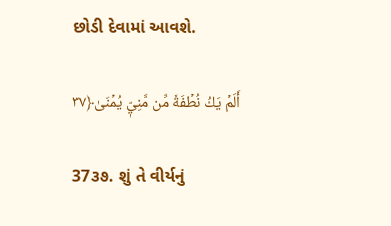છોડી દેવામાં આવશે.

أَلَمۡ يَكُ نُطۡفَةٗ مِّن مَّنِيّٖ يُمۡنَىٰ﴿٣٧

37૩૭. શું તે વીર્યનું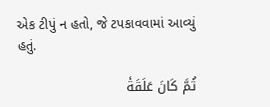એક ટીપું ન હતો, જે ટપકાવવામાં આવ્યું હતું.

ثُمَّ كَانَ عَلَقَةٗ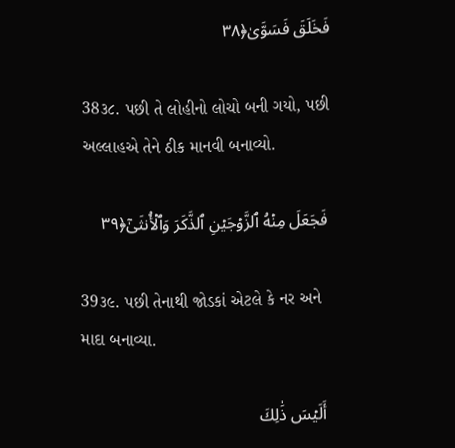فَخَلَقَ فَسَوَّىٰ﴿٣٨

38૩૮. પછી તે લોહીનો લોચો બની ગયો, પછી અલ્લાહએ તેને ઠીક માનવી બનાવ્યો.

فَجَعَلَ مِنۡهُ ٱلزَّوۡجَيۡنِ ٱلذَّكَرَ وَٱلۡأُنثَىٰٓ﴿٣٩

39૩૯. પછી તેનાથી જોડકાં એટલે કે નર અને માદા બનાવ્યા.

أَلَيۡسَ ذَٰلِكَ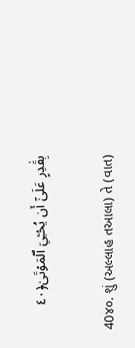بِقَٰدِرٍ عَلَىٰٓ أَن يُحۡـِۧيَ ٱلۡمَوۡتَىٰ﴿٤٠

40૪૦. શું (અલ્લાહ તઆલા) તે (વાત)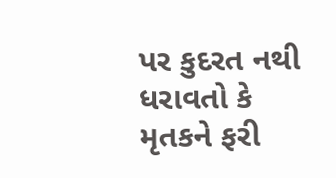પર કુદરત નથી ધરાવતો કે મૃતકને ફરી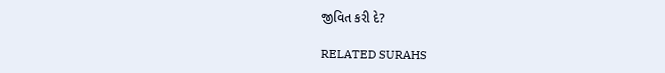જીવિત કરી દે?

RELATED SURAHS